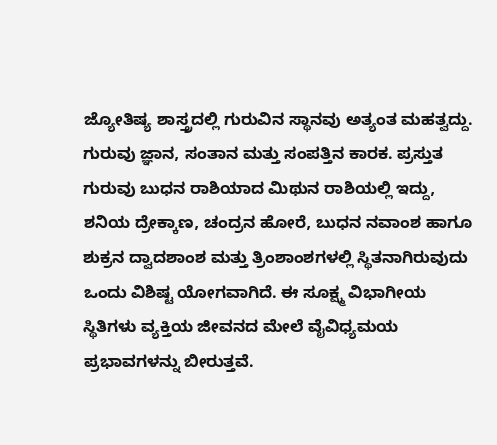ಜ್ಯೋತಿಷ್ಯ ಶಾಸ್ತ್ರದಲ್ಲಿ ಗುರುವಿನ ಸ್ಥಾನವು ಅತ್ಯಂತ ಮಹತ್ವದ್ದು. ಗುರುವು ಜ್ಞಾನ, ಸಂತಾನ ಮತ್ತು ಸಂಪತ್ತಿನ ಕಾರಕ. ಪ್ರಸ್ತುತ ಗುರುವು ಬುಧನ ರಾಶಿಯಾದ ಮಿಥುನ ರಾಶಿಯಲ್ಲಿ ಇದ್ದು, ಶನಿಯ ದ್ರೇಕ್ಕಾಣ, ಚಂದ್ರನ ಹೋರೆ, ಬುಧನ ನವಾಂಶ ಹಾಗೂ ಶುಕ್ರನ ದ್ವಾದಶಾಂಶ ಮತ್ತು ತ್ರಿಂಶಾಂಶಗಳಲ್ಲಿ ಸ್ಥಿತನಾಗಿರುವುದು ಒಂದು ವಿಶಿಷ್ಟ ಯೋಗವಾಗಿದೆ. ಈ ಸೂಕ್ಷ್ಮ ವಿಭಾಗೀಯ ಸ್ಥಿತಿಗಳು ವ್ಯಕ್ತಿಯ ಜೀವನದ ಮೇಲೆ ವೈವಿಧ್ಯಮಯ ಪ್ರಭಾವಗಳನ್ನು ಬೀರುತ್ತವೆ.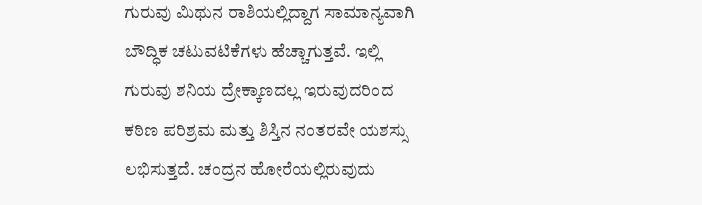ಗುರುವು ಮಿಥುನ ರಾಶಿಯಲ್ಲಿದ್ದಾಗ ಸಾಮಾನ್ಯವಾಗಿ ಬೌದ್ಧಿಕ ಚಟುವಟಿಕೆಗಳು ಹೆಚ್ಚಾಗುತ್ತವೆ. ಇಲ್ಲಿ ಗುರುವು ಶನಿಯ ದ್ರೇಕ್ಕಾಣದಲ್ಲ ಇರುವುದರಿಂದ ಕಠಿಣ ಪರಿಶ್ರಮ ಮತ್ತು ಶಿಸ್ತಿನ ನಂತರವೇ ಯಶಸ್ಸು ಲಭಿಸುತ್ತದೆ. ಚಂದ್ರನ ಹೋರೆಯಲ್ಲಿರುವುದು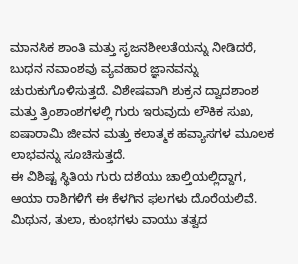ಮಾನಸಿಕ ಶಾಂತಿ ಮತ್ತು ಸೃಜನಶೀಲತೆಯನ್ನು ನೀಡಿದರೆ, ಬುಧನ ನವಾಂಶವು ವ್ಯವಹಾರ ಜ್ಞಾನವನ್ನು ಚುರುಕುಗೊಳಿಸುತ್ತದೆ. ವಿಶೇಷವಾಗಿ ಶುಕ್ರನ ದ್ವಾದಶಾಂಶ ಮತ್ತು ತ್ರಿಂಶಾಂಶಗಳಲ್ಲಿ ಗುರು ಇರುವುದು ಲೌಕಿಕ ಸುಖ, ಐಷಾರಾಮಿ ಜೀವನ ಮತ್ತು ಕಲಾತ್ಮಕ ಹವ್ಯಾಸಗಳ ಮೂಲಕ ಲಾಭವನ್ನು ಸೂಚಿಸುತ್ತದೆ.
ಈ ವಿಶಿಷ್ಟ ಸ್ಥಿತಿಯ ಗುರು ದಶೆಯು ಚಾಲ್ತಿಯಲ್ಲಿದ್ದಾಗ, ಆಯಾ ರಾಶಿಗಳಿಗೆ ಈ ಕೆಳಗಿನ ಫಲಗಳು ದೊರೆಯಲಿವೆ. ಮಿಥುನ, ತುಲಾ, ಕುಂಭಗಳು ವಾಯು ತತ್ವದ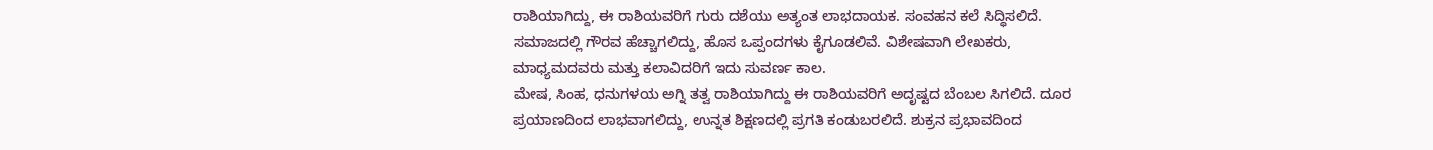ರಾಶಿಯಾಗಿದ್ದು, ಈ ರಾಶಿಯವರಿಗೆ ಗುರು ದಶೆಯು ಅತ್ಯಂತ ಲಾಭದಾಯಕ. ಸಂವಹನ ಕಲೆ ಸಿದ್ಧಿಸಲಿದೆ. ಸಮಾಜದಲ್ಲಿ ಗೌರವ ಹೆಚ್ಚಾಗಲಿದ್ದು, ಹೊಸ ಒಪ್ಪಂದಗಳು ಕೈಗೂಡಲಿವೆ. ವಿಶೇಷವಾಗಿ ಲೇಖಕರು, ಮಾಧ್ಯಮದವರು ಮತ್ತು ಕಲಾವಿದರಿಗೆ ಇದು ಸುವರ್ಣ ಕಾಲ.
ಮೇಷ, ಸಿಂಹ, ಧನುಗಳಯ ಅಗ್ನಿ ತತ್ವ ರಾಶಿಯಾಗಿದ್ದು ಈ ರಾಶಿಯವರಿಗೆ ಅದೃಷ್ಟದ ಬೆಂಬಲ ಸಿಗಲಿದೆ. ದೂರ ಪ್ರಯಾಣದಿಂದ ಲಾಭವಾಗಲಿದ್ದು, ಉನ್ನತ ಶಿಕ್ಷಣದಲ್ಲಿ ಪ್ರಗತಿ ಕಂಡುಬರಲಿದೆ. ಶುಕ್ರನ ಪ್ರಭಾವದಿಂದ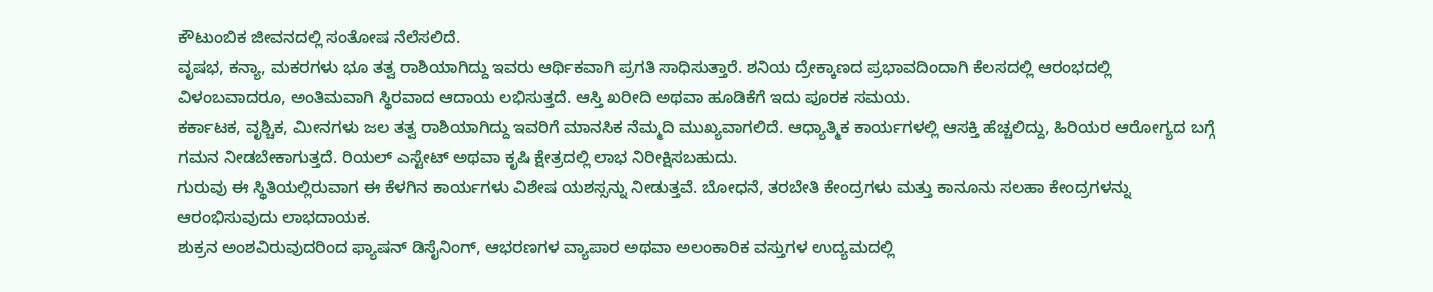ಕೌಟುಂಬಿಕ ಜೀವನದಲ್ಲಿ ಸಂತೋಷ ನೆಲೆಸಲಿದೆ.
ವೃಷಭ, ಕನ್ಯಾ, ಮಕರಗಳು ಭೂ ತತ್ವ ರಾಶಿಯಾಗಿದ್ದು ಇವರು ಆರ್ಥಿಕವಾಗಿ ಪ್ರಗತಿ ಸಾಧಿಸುತ್ತಾರೆ. ಶನಿಯ ದ್ರೇಕ್ಕಾಣದ ಪ್ರಭಾವದಿಂದಾಗಿ ಕೆಲಸದಲ್ಲಿ ಆರಂಭದಲ್ಲಿ ವಿಳಂಬವಾದರೂ, ಅಂತಿಮವಾಗಿ ಸ್ಥಿರವಾದ ಆದಾಯ ಲಭಿಸುತ್ತದೆ. ಆಸ್ತಿ ಖರೀದಿ ಅಥವಾ ಹೂಡಿಕೆಗೆ ಇದು ಪೂರಕ ಸಮಯ.
ಕರ್ಕಾಟಕ, ವೃಶ್ಚಿಕ, ಮೀನಗಳು ಜಲ ತತ್ವ ರಾಶಿಯಾಗಿದ್ದು ಇವರಿಗೆ ಮಾನಸಿಕ ನೆಮ್ಮದಿ ಮುಖ್ಯವಾಗಲಿದೆ. ಆಧ್ಯಾತ್ಮಿಕ ಕಾರ್ಯಗಳಲ್ಲಿ ಆಸಕ್ತಿ ಹೆಚ್ಚಲಿದ್ದು, ಹಿರಿಯರ ಆರೋಗ್ಯದ ಬಗ್ಗೆ ಗಮನ ನೀಡಬೇಕಾಗುತ್ತದೆ. ರಿಯಲ್ ಎಸ್ಟೇಟ್ ಅಥವಾ ಕೃಷಿ ಕ್ಷೇತ್ರದಲ್ಲಿ ಲಾಭ ನಿರೀಕ್ಷಿಸಬಹುದು.
ಗುರುವು ಈ ಸ್ಥಿತಿಯಲ್ಲಿರುವಾಗ ಈ ಕೆಳಗಿನ ಕಾರ್ಯಗಳು ವಿಶೇಷ ಯಶಸ್ಸನ್ನು ನೀಡುತ್ತವೆ. ಬೋಧನೆ, ತರಬೇತಿ ಕೇಂದ್ರಗಳು ಮತ್ತು ಕಾನೂನು ಸಲಹಾ ಕೇಂದ್ರಗಳನ್ನು ಆರಂಭಿಸುವುದು ಲಾಭದಾಯಕ.
ಶುಕ್ರನ ಅಂಶವಿರುವುದರಿಂದ ಫ್ಯಾಷನ್ ಡಿಸೈನಿಂಗ್, ಆಭರಣಗಳ ವ್ಯಾಪಾರ ಅಥವಾ ಅಲಂಕಾರಿಕ ವಸ್ತುಗಳ ಉದ್ಯಮದಲ್ಲಿ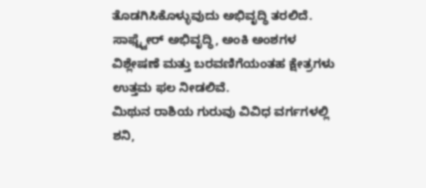ತೊಡಗಿಸಿಕೊಳ್ಳುವುದು ಅಭಿವೃದ್ಧಿ ತರಲಿದೆ.
ಸಾಫ್ಟ್ವೇರ್ ಅಭಿವೃದ್ಧಿ, ಅಂಕಿ ಅಂಶಗಳ ವಿಶ್ಲೇಷಣೆ ಮತ್ತು ಬರವಣಿಗೆಯಂತಹ ಕ್ಷೇತ್ರಗಳು ಉತ್ತಮ ಫಲ ನೀಡಲಿವೆ.
ಮಿಥುನ ರಾಶಿಯ ಗುರುವು ವಿವಿಧ ವರ್ಗಗಳಲ್ಲಿ ಶನಿ,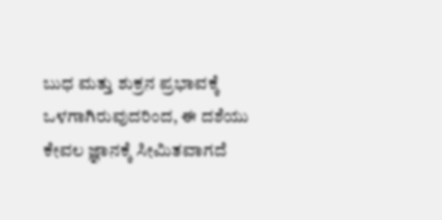ಬುಧ ಮತ್ತು ಶುಕ್ರನ ಪ್ರಭಾವಕ್ಕೆ ಒಳಗಾಗಿರುವುದರಿಂದ, ಈ ದಶೆಯು ಕೇವಲ ಜ್ಞಾನಕ್ಕೆ ಸೀಮಿತವಾಗದೆ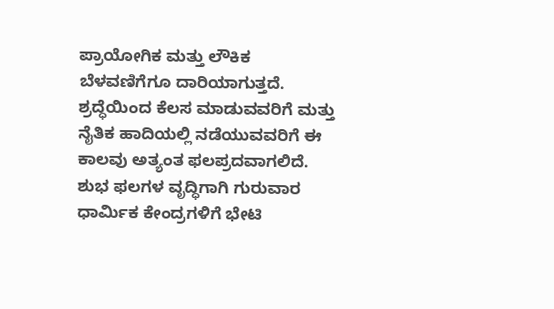ಪ್ರಾಯೋಗಿಕ ಮತ್ತು ಲೌಕಿಕ ಬೆಳವಣಿಗೆಗೂ ದಾರಿಯಾಗುತ್ತದೆ. ಶ್ರದ್ಧೆಯಿಂದ ಕೆಲಸ ಮಾಡುವವರಿಗೆ ಮತ್ತು ನೈತಿಕ ಹಾದಿಯಲ್ಲಿ ನಡೆಯುವವರಿಗೆ ಈ ಕಾಲವು ಅತ್ಯಂತ ಫಲಪ್ರದವಾಗಲಿದೆ. ಶುಭ ಫಲಗಳ ವೃದ್ಧಿಗಾಗಿ ಗುರುವಾರ ಧಾರ್ಮಿಕ ಕೇಂದ್ರಗಳಿಗೆ ಭೇಟಿ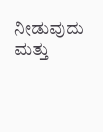ನೀಡುವುದು ಮತ್ತು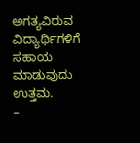ಅಗತ್ಯವಿರುವ ವಿದ್ಯಾರ್ಥಿಗಳಿಗೆ ಸಹಾಯ ಮಾಡುವುದು ಉತ್ತಮ.
–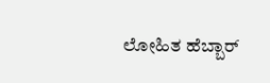ಲೋಹಿತ ಹೆಬ್ಬಾರ್